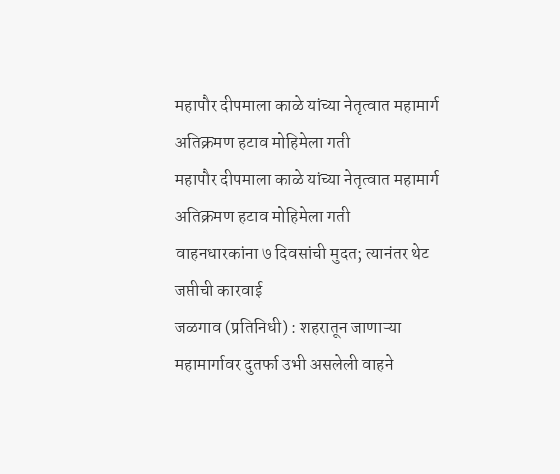महापौर दीपमाला काळे यांच्या नेतृत्वात महामार्ग अतिक्रमण हटाव मोहिमेला गती
महापौर दीपमाला काळे यांच्या नेतृत्वात महामार्ग अतिक्रमण हटाव मोहिमेला गती
वाहनधारकांना ७ दिवसांची मुदत; त्यानंतर थेट जप्तीची कारवाई
जळगाव (प्रतिनिधी) : शहरातून जाणाऱ्या महामार्गावर दुतर्फा उभी असलेली वाहने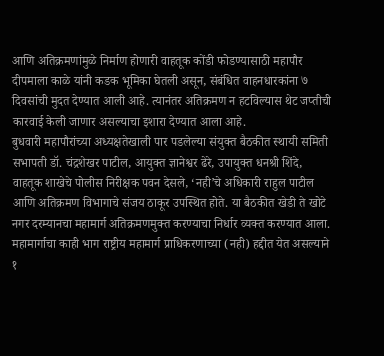आणि अतिक्रमणांमुळे निर्माण होणारी वाहतूक कोंडी फोडण्यासाठी महापौर दीपमाला काळे यांनी कडक भूमिका घेतली असून, संबंधित वाहनधारकांना ७ दिवसांची मुदत देण्यात आली आहे. त्यानंतर अतिक्रमण न हटविल्यास थेट जप्तीची कारवाई केली जाणार असल्याचा इशारा देण्यात आला आहे.
बुधवारी महापौरांच्या अध्यक्षतेखाली पार पडलेल्या संयुक्त बैठकीत स्थायी समिती सभापती डॉ. चंद्रशेखर पाटील, आयुक्त ज्ञानेश्वर ढेरे, उपायुक्त धनश्री शिंदे, वाहतूक शाखेचे पोलीस निरीक्षक पवन देसले, ‘नही’चे अधिकारी राहुल पाटील आणि अतिक्रमण विभागाचे संजय ठाकूर उपस्थित होते. या बैठकीत खेडी ते खोटे नगर दरम्यानचा महामार्ग अतिक्रमणमुक्त करण्याचा निर्धार व्यक्त करण्यात आला.
महामार्गाचा काही भाग राष्ट्रीय महामार्ग प्राधिकरणाच्या (नही) हद्दीत येत असल्याने १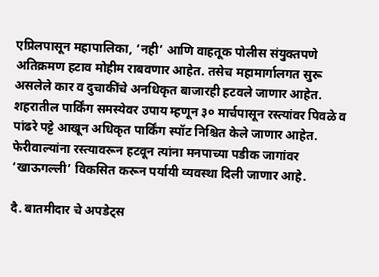एप्रिलपासून महापालिका, ‘नही’ आणि वाहतूक पोलीस संयुक्तपणे अतिक्रमण हटाव मोहीम राबवणार आहेत. तसेच महामार्गालगत सुरू असलेले कार व दुचाकींचे अनधिकृत बाजारही हटवले जाणार आहेत.
शहरातील पार्किंग समस्येवर उपाय म्हणून ३० मार्चपासून रस्त्यांवर पिवळे व पांढरे पट्टे आखून अधिकृत पार्किंग स्पॉट निश्चित केले जाणार आहेत. फेरीवाल्यांना रस्त्यावरून हटवून त्यांना मनपाच्या पडीक जागांवर ‘खाऊगल्ली’ विकसित करून पर्यायी व्यवस्था दिली जाणार आहे.

दै. बातमीदार चे अपडेट्स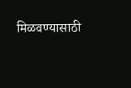मिळवण्यासाठी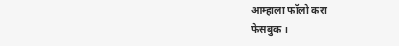आम्हाला फॉलो करा
फेसबुक ।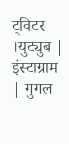ट्विटर ।युट्युब | इंस्टाग्राम | गुगल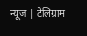न्यूज | टेलिग्राम